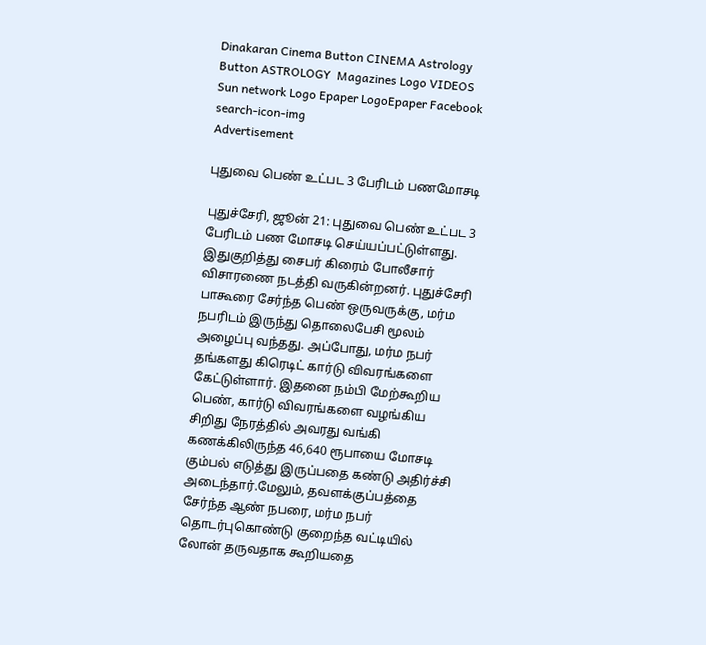Dinakaran Cinema Button CINEMA Astrology Button ASTROLOGY  Magazines Logo VIDEOS Sun network Logo Epaper LogoEpaper Facebook
search-icon-img
Advertisement

புதுவை பெண் உட்பட 3 பேரிடம் பணமோசடி

புதுச்சேரி, ஜூன் 21: புதுவை பெண் உட்பட 3 பேரிடம் பண மோசடி செய்யப்பட்டுள்ளது. இதுகுறித்து சைபர் கிரைம் போலீசார் விசாரணை நடத்தி வருகின்றனர். புதுச்சேரி பாகூரை சேர்ந்த பெண் ஒருவருக்கு, மர்ம நபரிடம் இருந்து தொலைபேசி மூலம் அழைப்பு வந்தது. அப்போது, மர்ம நபர் தங்களது கிரெடிட் கார்டு விவரங்களை கேட்டுள்ளார். இதனை நம்பி மேற்கூறிய பெண், கார்டு விவரங்களை வழங்கிய சிறிது நேரத்தில் அவரது வங்கி கணக்கிலிருந்த 46,640 ரூபாயை மோசடி கும்பல் எடுத்து இருப்பதை கண்டு அதிர்ச்சி அடைந்தார்.மேலும், தவளக்குப்பத்தை சேர்ந்த ஆண் நபரை, மர்ம நபர் தொடர்புகொண்டு குறைந்த வட்டியில் லோன் தருவதாக கூறியதை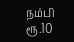நம்பி ரூ.10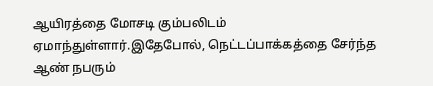ஆயிரத்தை மோசடி கும்பலிடம் ஏமாந்துள்ளார்.இதேபோல், நெட்டப்பாக்கத்தை சேர்ந்த ஆண் நபரும்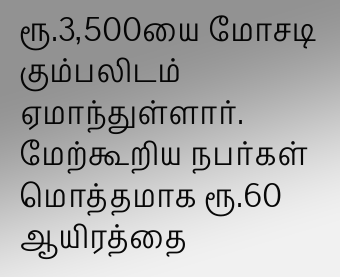ரூ.3,500யை மோசடி கும்பலிடம் ஏமாந்துள்ளார். மேற்கூறிய நபர்கள் மொத்தமாக ரூ.60 ஆயிரத்தை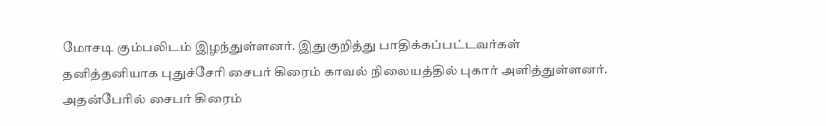மோசடி கும்பலிடம் இழந்துள்ளனர். இதுகுறித்து பாதிக்கப்பட்டவர்கள் தனித்தனியாக புதுச்சேரி சைபர் கிரைம் காவல் நிலையத்தில் புகார் அளித்துள்ளனர். அதன்பேரில் சைபர் கிரைம்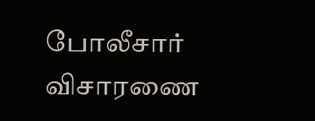போலீசார் விசாரணை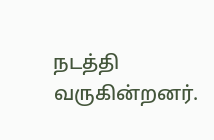நடத்தி வருகின்றனர்.